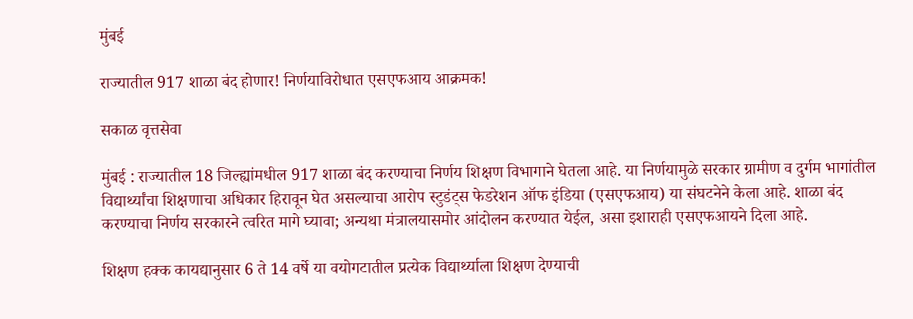मुंबई

राज्यातील 917 शाळा बंद होणार! निर्णयाविरोधात एसएफआय आक्रमक!

सकाळ वृत्तसेवा

मुंबई : राज्यातील 18 जिल्ह्यांमधील 917 शाळा बंद करण्याचा निर्णय शिक्षण विभागाने घेतला आहे. या निर्णयामुळे सरकार ग्रामीण व दुर्गम भागांतील विद्यार्थ्यांचा शिक्षणाचा अधिकार हिरावून घेत असल्याचा आरोप स्टुडंट्‌स फेडरेशन ऑफ इंडिया (एसएफआय) या संघटनेने केला आहे. शाळा बंद करण्याचा निर्णय सरकारने त्वरित मागे घ्यावा; अन्यथा मंत्रालयासमोर आंदोलन करण्यात येईल, असा इशाराही एसएफआयने दिला आहे.

शिक्षण हक्क कायद्यानुसार 6 ते 14 वर्षे या वयोगटातील प्रत्येक विद्यार्थ्याला शिक्षण देण्याची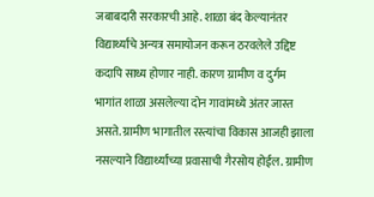जबाबदारी सरकारची आहे. शाळा बंद केल्यानंतर विद्यार्थ्यांचे अन्यत्र समायोजन करून ठरवलेले उद्दिष्ट कदापि साध्य होणार नाही. कारण ग्रामीण व दुर्गम भागांत शाळा असलेल्या दोन गावांमध्ये अंतर जास्त असते. ग्रामीण भागातील रस्त्यांचा विकास आजही झाला नसल्याने विद्यार्थ्यांच्या प्रवासाची गैरसोय होईल. ग्रामीण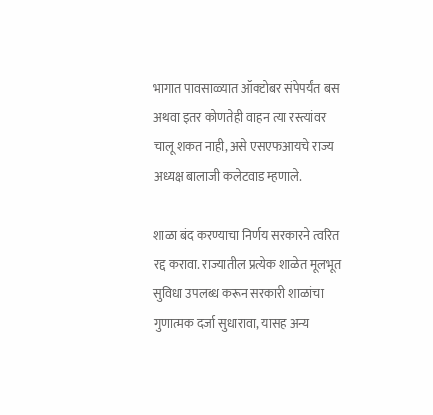भागात पावसाळ्यात ऑक्‍टोबर संपेपर्यंत बस अथवा इतर कोणतेही वाहन त्या रस्त्यांवर चालू शकत नाही, असे एसएफआयचे राज्य अध्यक्ष बालाजी कलेटवाड म्हणाले.

शाळा बंद करण्याचा निर्णय सरकारने त्वरित रद्द करावा. राज्यातील प्रत्येक शाळेत मूलभूत सुविधा उपलब्ध करून सरकारी शाळांचा गुणात्मक दर्जा सुधारावा, यासह अन्य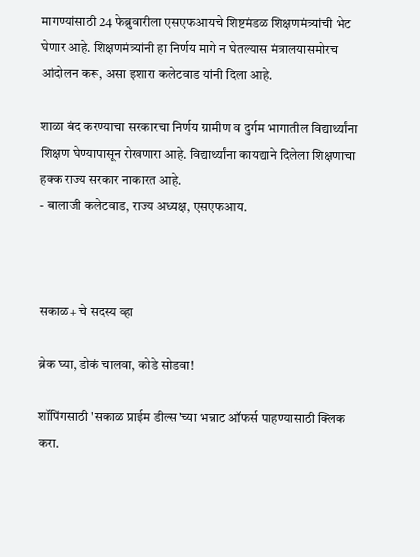मागण्यांसाठी 24 फेब्रुवारीला एसएफआयचे शिष्टमंडळ शिक्षणमंत्र्यांची भेट घेणार आहे. शिक्षणमंत्र्यांनी हा निर्णय मागे न घेतल्यास मंत्रालयासमोरच आंदोलन करू, असा इशारा कलेटवाड यांनी दिला आहे.

शाळा बंद करण्याचा सरकारचा निर्णय ग्रामीण व दुर्गम भागातील विद्यार्थ्यांना शिक्षण घेण्यापासून रोखणारा आहे. विद्यार्थ्यांना कायद्याने दिलेला शिक्षणाचा हक्क राज्य सरकार नाकारत आहे.
- बालाजी कलेटवाड, राज्य अध्यक्ष, एसएफआय.



सकाळ+ चे सदस्य व्हा

ब्रेक घ्या, डोकं चालवा, कोडे सोडवा!

शॉपिंगसाठी 'सकाळ प्राईम डील्स'च्या भन्नाट ऑफर्स पाहण्यासाठी क्लिक करा.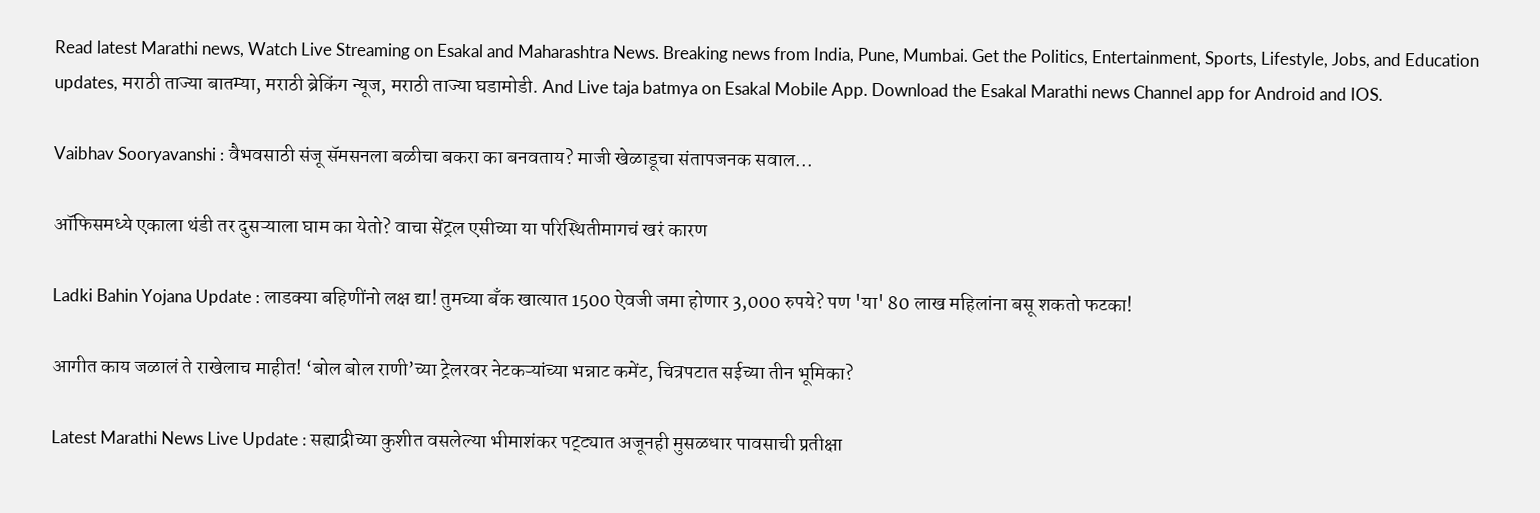Read latest Marathi news, Watch Live Streaming on Esakal and Maharashtra News. Breaking news from India, Pune, Mumbai. Get the Politics, Entertainment, Sports, Lifestyle, Jobs, and Education updates, मराठी ताज्या बातम्या, मराठी ब्रेकिंग न्यूज, मराठी ताज्या घडामोडी. And Live taja batmya on Esakal Mobile App. Download the Esakal Marathi news Channel app for Android and IOS.

Vaibhav Sooryavanshi : वैभवसाठी संजू सॅमसनला बळीचा बकरा का बनवताय? माजी खेळाडूचा संतापजनक सवाल...

ऑफिसमध्ये एकाला थंडी तर दुसऱ्याला घाम का येतो? वाचा सेंट्रल एसीच्या या परिस्थितीमागचं खरं कारण

Ladki Bahin Yojana Update : लाडक्या बहिणींनो लक्ष द्या! तुमच्या बँक खात्यात 1500 ऐवजी जमा होणार 3,000 रुपये? पण 'या' 80 लाख महिलांना बसू शकतो फटका!

आगीत काय जळालं ते राखेलाच माहीत! ‘बोल बोल राणी’च्या ट्रेलरवर नेटकऱ्यांच्या भन्नाट कमेंट, चित्रपटात सईच्या तीन भूमिका?

Latest Marathi News Live Update : सह्याद्रीच्या कुशीत वसलेल्या भीमाशंकर पट्ट्यात अजूनही मुसळधार पावसाची प्रतीक्षा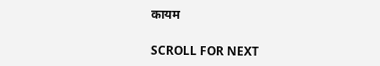कायम

SCROLL FOR NEXT